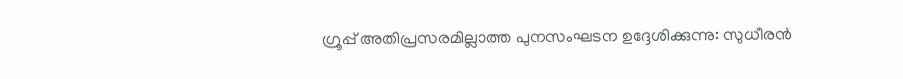ഗ്രൂപ്പ് അതിപ്രസരമില്ലാത്ത പുനസംഘടന ഉദ്ദേശിക്കുന്നു: സുധീരന്‍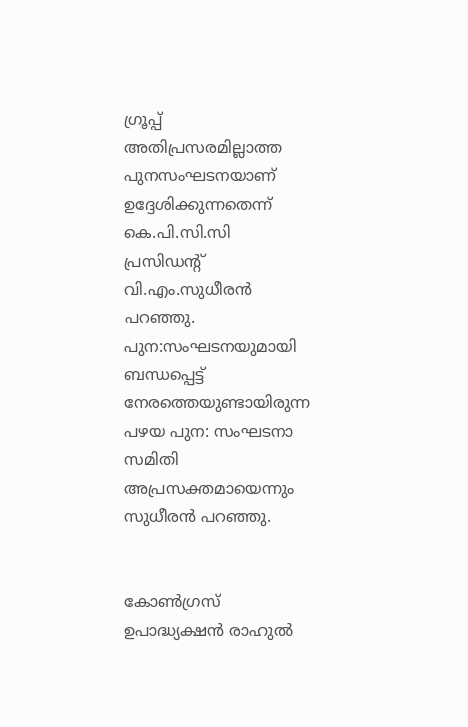ഗ്രൂപ്പ് അതിപ്രസരമില്ലാത്ത പുനസംഘടനയാണ് ഉദ്ദേശിക്കുന്നതെന്ന് കെ.പി.സി.സി പ്രസിഡന്റ് വി.എം.സുധീരന്‍ പറഞ്ഞു. പുന:സംഘടനയുമായി ബന്ധപ്പെട്ട് നേരത്തെയുണ്ടായിരുന്ന പഴയ പുന: സംഘടനാ സമിതി അപ്രസക്തമായെന്നും സുധീരന്‍ പറഞ്ഞു.


കോണ്‍ഗ്രസ് ഉപാദ്ധ്യക്ഷന്‍ രാഹുല്‍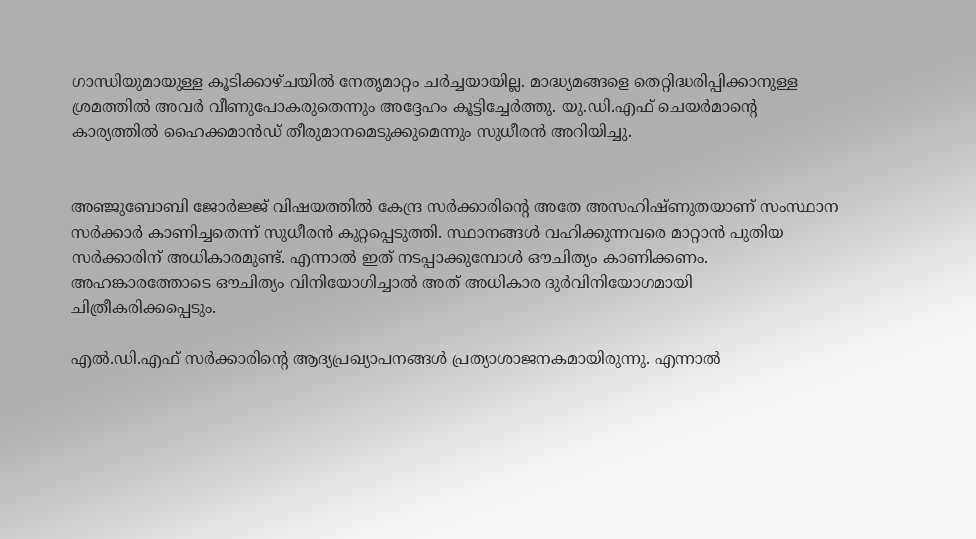ഗാന്ധിയുമായുള്ള കൂടിക്കാഴ്ചയില്‍ നേതൃമാറ്റം ചര്‍ച്ചയായില്ല. മാദ്ധ്യമങ്ങളെ തെറ്റിദ്ധരിപ്പിക്കാനുള്ള ശ്രമത്തില്‍ അവര്‍ വീണുപോകരുതെന്നും അദ്ദേഹം കൂട്ടിച്ചേര്‍ത്തു. യു.ഡി.എഫ് ചെയര്‍മാന്റെ കാര്യത്തില്‍ ഹൈക്കമാന്‍ഡ് തീരുമാനമെടുക്കുമെന്നും സുധീരന്‍ അറിയിച്ചു.


അഞ്ജുബോബി ജോര്‍ജ്ജ് വിഷയത്തില്‍ കേന്ദ്ര സര്‍ക്കാരിന്റെ അതേ അസഹിഷ്ണുതയാണ് സംസ്ഥാന സര്‍ക്കാര്‍ കാണിച്ചതെന്ന് സുധീരന്‍ കുറ്റപ്പെടുത്തി. സ്ഥാനങ്ങള്‍ വഹിക്കുന്നവരെ മാറ്റാന്‍ പുതിയ സര്‍ക്കാരിന് അധികാരമുണ്ട്. എന്നാല്‍ ഇത് നടപ്പാക്കുമ്പോള്‍ ഔചിത്യം കാണിക്കണം. അഹങ്കാരത്തോടെ ഔചിത്യം വിനിയോഗിച്ചാല്‍ അത് അധികാര ദുര്‍വിനിയോഗമായി ചിത്രീകരിക്കപ്പെടും.

എല്‍.ഡി.എഫ് സര്‍ക്കാരിന്റെ ആദ്യപ്രഖ്യാപനങ്ങള്‍ പ്രത്യാശാജനകമായിരുന്നു. എന്നാല്‍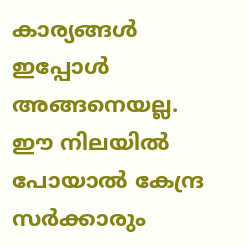കാര്യങ്ങള്‍ ഇപ്പോള്‍ അങ്ങനെയല്ല. ഈ നിലയില്‍ പോയാല്‍ കേന്ദ്ര സര്‍ക്കാരും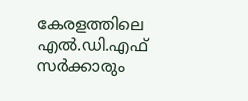കേരളത്തിലെ എല്‍.ഡി.എഫ് സര്‍ക്കാരും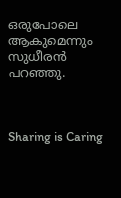ഒരുപോലെ ആകുമെന്നും സുധീരന്‍ പറഞ്ഞു.



Sharing is Caring